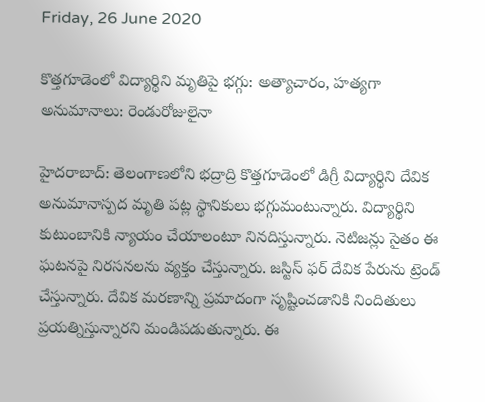Friday, 26 June 2020

కొత్తగూడెంలో విద్యార్థిని మృతిపై భగ్గు: అత్యాచారం, హత్యగా అనుమానాలు: రెండురోజులైనా

హైదరాబాద్: తెలంగాణలోని భద్రాద్రి కొత్తగూడెంలో డిగ్రీ విద్యార్థిని దేవిక అనుమానాస్పద మృతి పట్ల స్థానికులు భగ్గుమంటున్నారు. విద్యార్థిని కుటుంబానికి న్యాయం చేయాలంటూ నినదిస్తున్నారు. నెటిజన్లు సైతం ఈ ఘటనపై నిరసనలను వ్యక్తం చేస్తున్నారు. జస్టిస్ ఫర్ దేవిక పేరును ట్రెండ్ చేస్తున్నారు. దేవిక మరణాన్ని ప్రమాదంగా సృష్టించడానికి నిందితులు ప్రయత్నిస్తున్నారని మండిపడుతున్నారు. ఈ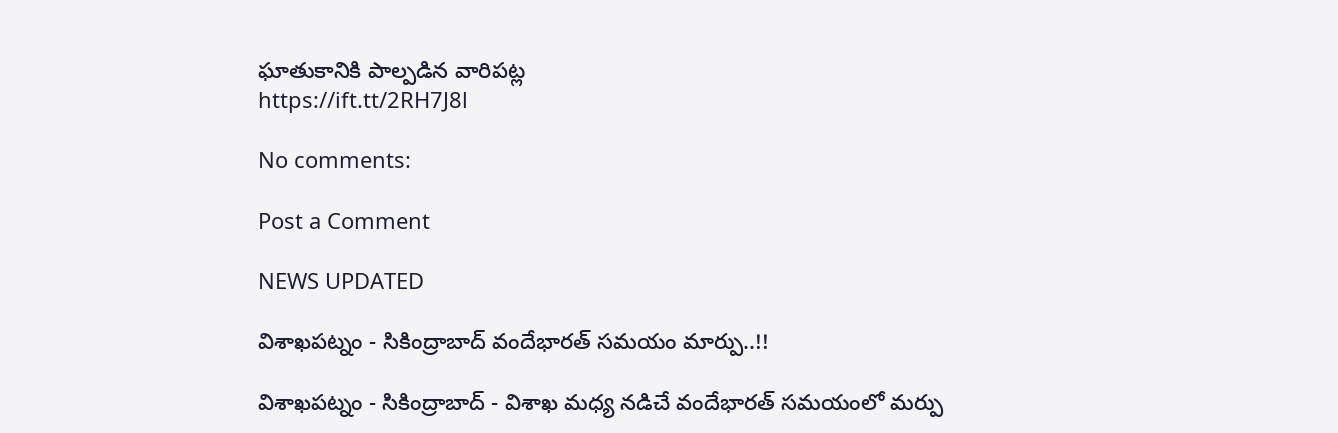ఘాతుకానికి పాల్పడిన వారిపట్ల
https://ift.tt/2RH7J8l

No comments:

Post a Comment

NEWS UPDATED

విశాఖపట్నం - సికింద్రాబాద్ వందేభారత్ సమయం మార్పు..!!

విశాఖపట్నం - సికింద్రాబాద్ - విశాఖ మధ్య నడిచే వందేభారత్ సమయంలో మర్పు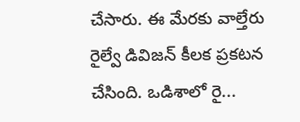చేసారు. ఈ మేరకు వాల్తేరు రైల్వే డివిజన్ కీలక ప్రకటన చేసింది. ఒడిశాలో రై...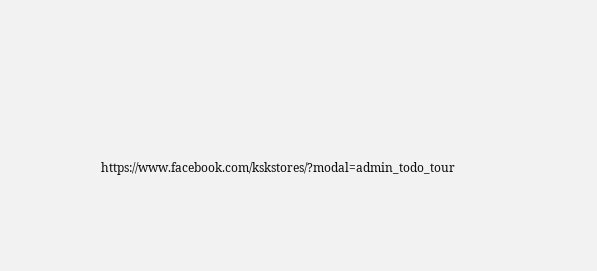https://www.facebook.com/kskstores/?modal=admin_todo_tour